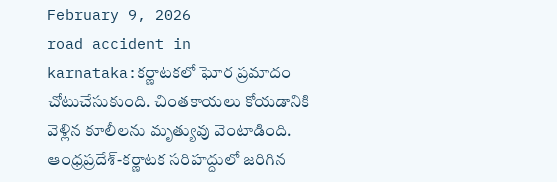February 9, 2026
road accident in karnataka:కర్ణాటకలో ఘోర ప్రమాదం చోటుచేసుకుంది. చింతకాయలు కోయడానికి వెళ్లిన కూలీలను మృత్యువు వెంటాడింది. ఆంధ్రప్రదేశ్-కర్ణాటక సరిహద్దులో జరిగిన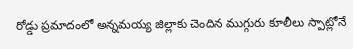రోడ్డు ప్రమాదంలో అన్నమయ్య జిల్లాకు చెందిన ముగ్గురు కూలీలు స్పాట్లోనే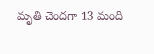మృతి చెందగా 13 మంది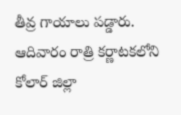తీవ్ర గాయాలు పడ్డారు. ఆదివారం రాత్రి కర్ణాటకలోని కోలార్ జిల్లా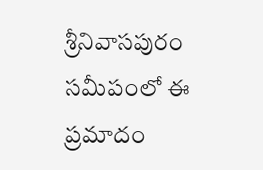శ్రీనివాసపురం సమీపంలో ఈ ప్రమాదం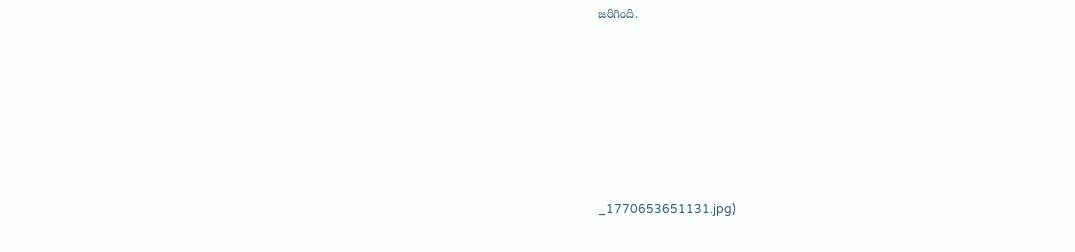జరిగింది.







_1770653651131.jpg)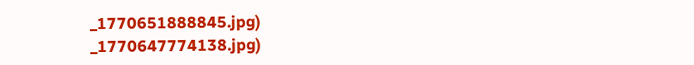_1770651888845.jpg)
_1770647774138.jpg)